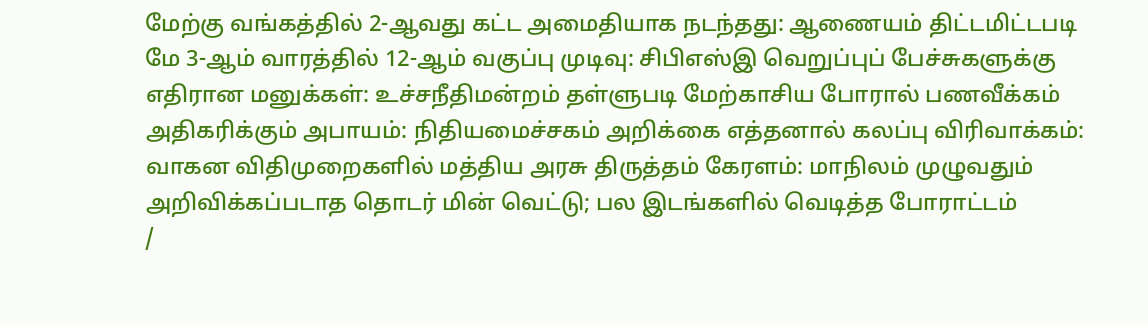மேற்கு வங்கத்தில் 2-ஆவது கட்ட அமைதியாக நடந்தது: ஆணையம் திட்டமிட்டபடி மே 3-ஆம் வாரத்தில் 12-ஆம் வகுப்பு முடிவு: சிபிஎஸ்இ வெறுப்புப் பேச்சுகளுக்கு எதிரான மனுக்கள்: உச்சநீதிமன்றம் தள்ளுபடி மேற்காசிய போரால் பணவீக்கம் அதிகரிக்கும் அபாயம்: நிதியமைச்சகம் அறிக்கை எத்தனால் கலப்பு விரிவாக்கம்: வாகன விதிமுறைகளில் மத்திய அரசு திருத்தம் கேரளம்: மாநிலம் முழுவதும் அறிவிக்கப்படாத தொடர் மின் வெட்டு; பல இடங்களில் வெடித்த போராட்டம்
/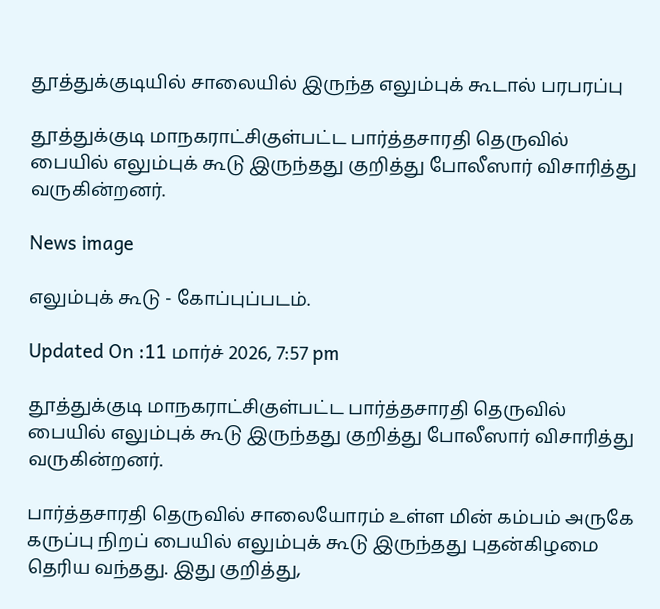தூத்துக்குடியில் சாலையில் இருந்த எலும்புக் கூடால் பரபரப்பு

தூத்துக்குடி மாநகராட்சிகுள்பட்ட பார்த்தசாரதி தெருவில் பையில் எலும்புக் கூடு இருந்தது குறித்து போலீஸார் விசாரித்து வருகின்றனர்.

News image

எலும்புக் கூடு - கோப்புப்படம்.

Updated On :11 மார்ச் 2026, 7:57 pm

தூத்துக்குடி மாநகராட்சிகுள்பட்ட பார்த்தசாரதி தெருவில் பையில் எலும்புக் கூடு இருந்தது குறித்து போலீஸார் விசாரித்து வருகின்றனர்.

பார்த்தசாரதி தெருவில் சாலையோரம் உள்ள மின் கம்பம் அருகே கருப்பு நிறப் பையில் எலும்புக் கூடு இருந்தது புதன்கிழமை தெரிய வந்தது. இது குறித்து,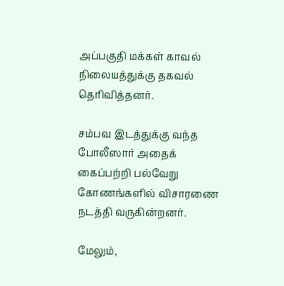அப்பகுதி மக்கள் காவல் நிலையத்துக்கு தகவல் தெரிவித்தனர்.

சம்பவ இடத்துக்கு வந்த போலீஸார் அதைக் கைப்பற்றி பல்வேறு கோணங்களில் விசாரணை நடத்தி வருகின்றனர்.

மேலும்,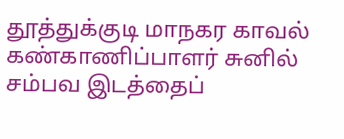தூத்துக்குடி மாநகர காவல் கண்காணிப்பாளர் சுனில் சம்பவ இடத்தைப்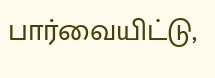பார்வையிட்டு,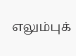எலும்புக்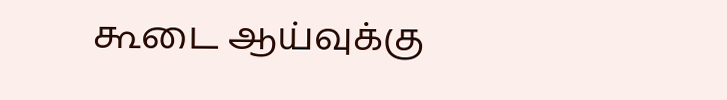கூடை ஆய்வுக்கு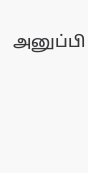அனுப்பி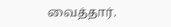வைத்தார்.